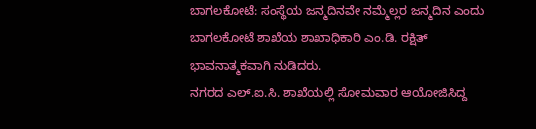ಬಾಗಲಕೋಟೆ: ಸಂಸ್ಥೆಯ ಜನ್ಮದಿನವೇ ನಮ್ಮೆಲ್ಲರ ಜನ್ಮದಿನ ಎಂದು ಬಾಗಲಕೋಟೆ ಶಾಖೆಯ ಶಾಖಾಧಿಕಾರಿ ಎಂ.ಡಿ. ರಕ್ಷಿತ್ ಭಾವನಾತ್ಮಕವಾಗಿ ನುಡಿದರು.
ನಗರದ ಎಲ್.ಐ.ಸಿ. ಶಾಖೆಯಲ್ಲಿ ಸೋಮವಾರ ಆಯೋಜಿಸಿದ್ದ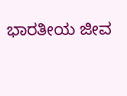ಭಾರತೀಯ ಜೀವ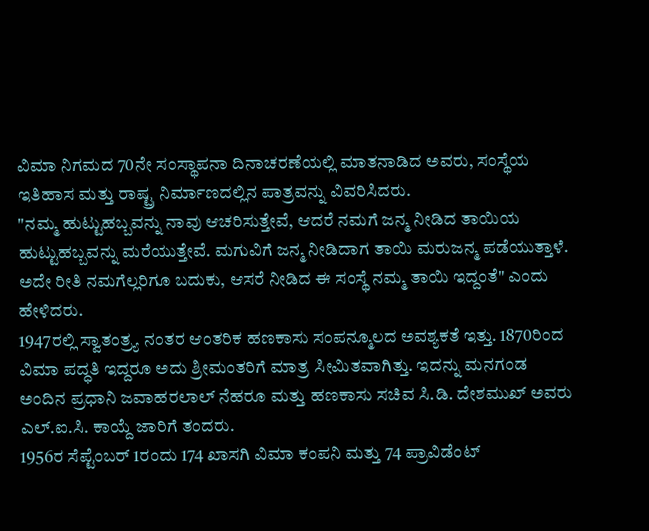ವಿಮಾ ನಿಗಮದ 70ನೇ ಸಂಸ್ಥಾಪನಾ ದಿನಾಚರಣೆಯಲ್ಲಿ ಮಾತನಾಡಿದ ಅವರು, ಸಂಸ್ಥೆಯ ಇತಿಹಾಸ ಮತ್ತು ರಾಷ್ಟ್ರ ನಿರ್ಮಾಣದಲ್ಲಿನ ಪಾತ್ರವನ್ನು ವಿವರಿಸಿದರು.
"ನಮ್ಮ ಹುಟ್ಟುಹಬ್ಬವನ್ನು ನಾವು ಆಚರಿಸುತ್ತೇವೆ, ಆದರೆ ನಮಗೆ ಜನ್ಮ ನೀಡಿದ ತಾಯಿಯ ಹುಟ್ಟುಹಬ್ಬವನ್ನು ಮರೆಯುತ್ತೇವೆ. ಮಗುವಿಗೆ ಜನ್ಮ ನೀಡಿದಾಗ ತಾಯಿ ಮರುಜನ್ಮ ಪಡೆಯುತ್ತಾಳೆ. ಅದೇ ರೀತಿ ನಮಗೆಲ್ಲರಿಗೂ ಬದುಕು, ಆಸರೆ ನೀಡಿದ ಈ ಸಂಸ್ಥೆ ನಮ್ಮ ತಾಯಿ ಇದ್ದಂತೆ" ಎಂದು ಹೇಳಿದರು.
1947ರಲ್ಲಿ ಸ್ವಾತಂತ್ರ್ಯ ನಂತರ ಆಂತರಿಕ ಹಣಕಾಸು ಸಂಪನ್ಮೂಲದ ಅವಶ್ಯಕತೆ ಇತ್ತು. 1870ರಿಂದ ವಿಮಾ ಪದ್ಧತಿ ಇದ್ದರೂ ಅದು ಶ್ರೀಮಂತರಿಗೆ ಮಾತ್ರ ಸೀಮಿತವಾಗಿತ್ತು. ಇದನ್ನು ಮನಗಂಡ ಅಂದಿನ ಪ್ರಧಾನಿ ಜವಾಹರಲಾಲ್ ನೆಹರೂ ಮತ್ತು ಹಣಕಾಸು ಸಚಿವ ಸಿ.ಡಿ. ದೇಶಮುಖ್ ಅವರು ಎಲ್.ಐ.ಸಿ. ಕಾಯ್ದೆ ಜಾರಿಗೆ ತಂದರು.
1956ರ ಸೆಪ್ಟೆಂಬರ್ 1ರಂದು 174 ಖಾಸಗಿ ವಿಮಾ ಕಂಪನಿ ಮತ್ತು 74 ಪ್ರಾವಿಡೆಂಟ್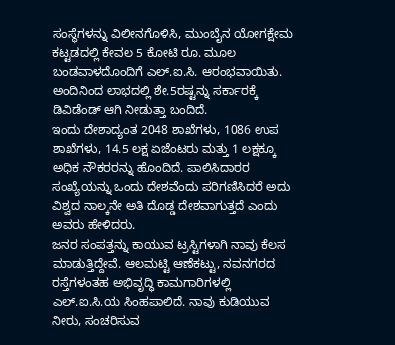ಸಂಸ್ಥೆಗಳನ್ನು ವಿಲೀನಗೊಳಿಸಿ, ಮುಂಬೈನ ಯೋಗಕ್ಷೇಮ ಕಟ್ಟಡದಲ್ಲಿ ಕೇವಲ 5 ಕೋಟಿ ರೂ. ಮೂಲ ಬಂಡವಾಳದೊಂದಿಗೆ ಎಲ್.ಐ.ಸಿ. ಆರಂಭವಾಯಿತು. ಅಂದಿನಿಂದ ಲಾಭದಲ್ಲಿ ಶೇ.5ರಷ್ಟನ್ನು ಸರ್ಕಾರಕ್ಕೆ ಡಿವಿಡೆಂಡ್ ಆಗಿ ನೀಡುತ್ತಾ ಬಂದಿದೆ.
ಇಂದು ದೇಶಾದ್ಯಂತ 2048 ಶಾಖೆಗಳು, 1086 ಉಪ ಶಾಖೆಗಳು, 14.5 ಲಕ್ಷ ಏಜೆಂಟರು ಮತ್ತು 1 ಲಕ್ಷಕ್ಕೂ ಅಧಿಕ ನೌಕರರನ್ನು ಹೊಂದಿದೆ. ಪಾಲಿಸಿದಾರರ ಸಂಖ್ಯೆಯನ್ನು ಒಂದು ದೇಶವೆಂದು ಪರಿಗಣಿಸಿದರೆ ಅದು ವಿಶ್ವದ ನಾಲ್ಕನೇ ಅತಿ ದೊಡ್ಡ ದೇಶವಾಗುತ್ತದೆ ಎಂದು ಅವರು ಹೇಳಿದರು.
ಜನರ ಸಂಪತ್ತನ್ನು ಕಾಯುವ ಟ್ರಸ್ಟಿಗಳಾಗಿ ನಾವು ಕೆಲಸ ಮಾಡುತ್ತಿದ್ದೇವೆ. ಆಲಮಟ್ಟಿ ಆಣೆಕಟ್ಟು, ನವನಗರದ ರಸ್ತೆಗಳಂತಹ ಅಭಿವೃದ್ಧಿ ಕಾಮಗಾರಿಗಳಲ್ಲಿ ಎಲ್.ಐ.ಸಿ.ಯ ಸಿಂಹಪಾಲಿದೆ. ನಾವು ಕುಡಿಯುವ ನೀರು, ಸಂಚರಿಸುವ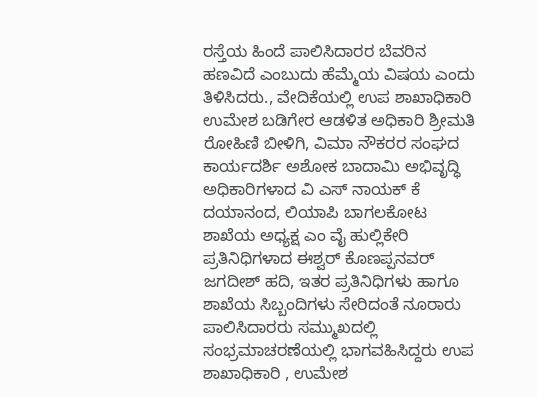ರಸ್ತೆಯ ಹಿಂದೆ ಪಾಲಿಸಿದಾರರ ಬೆವರಿನ ಹಣವಿದೆ ಎಂಬುದು ಹೆಮ್ಮೆಯ ವಿಷಯ ಎಂದು ತಿಳಿಸಿದರು., ವೇದಿಕೆಯಲ್ಲಿ ಉಪ ಶಾಖಾಧಿಕಾರಿ ಉಮೇಶ ಬಡಿಗೇರ ಆಡಳಿತ ಅಧಿಕಾರಿ ಶ್ರೀಮತಿ ರೋಹಿಣಿ ಬೀಳಿಗಿ, ವಿಮಾ ನೌಕರರ ಸಂಘದ ಕಾರ್ಯದರ್ಶಿ ಅಶೋಕ ಬಾದಾಮಿ ಅಭಿವೃದ್ಧಿ ಅಧಿಕಾರಿಗಳಾದ ವಿ ಎಸ್ ನಾಯಕ್ ಕೆ ದಯಾನಂದ, ಲಿಯಾಪಿ ಬಾಗಲಕೋಟ ಶಾಖೆಯ ಅಧ್ಯಕ್ಷ ಎಂ ವೈ ಹುಲ್ಲಿಕೇರಿ ಪ್ರತಿನಿಧಿಗಳಾದ ಈಶ್ವರ್ ಕೊಣಪ್ಪನವರ್ ಜಗದೀಶ್ ಹದಿ, ಇತರ ಪ್ರತಿನಿಧಿಗಳು ಹಾಗೂ ಶಾಖೆಯ ಸಿಬ್ಬಂದಿಗಳು ಸೇರಿದಂತೆ ನೂರಾರು ಪಾಲಿಸಿದಾರರು ಸಮ್ಮುಖದಲ್ಲಿ ಸಂಭ್ರಮಾಚರಣೆಯಲ್ಲಿ ಭಾಗವಹಿಸಿದ್ದರು ಉಪ ಶಾಖಾಧಿಕಾರಿ , ಉಮೇಶ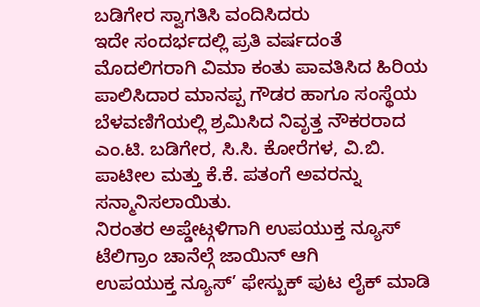ಬಡಿಗೇರ ಸ್ವಾಗತಿಸಿ ವಂದಿಸಿದರು
ಇದೇ ಸಂದರ್ಭದಲ್ಲಿ ಪ್ರತಿ ವರ್ಷದಂತೆ ಮೊದಲಿಗರಾಗಿ ವಿಮಾ ಕಂತು ಪಾವತಿಸಿದ ಹಿರಿಯ ಪಾಲಿಸಿದಾರ ಮಾನಪ್ಪ ಗೌಡರ ಹಾಗೂ ಸಂಸ್ಥೆಯ ಬೆಳವಣಿಗೆಯಲ್ಲಿ ಶ್ರಮಿಸಿದ ನಿವೃತ್ತ ನೌಕರರಾದ ಎಂ.ಟಿ. ಬಡಿಗೇರ, ಸಿ.ಸಿ. ಕೋರೆಗಳ, ವಿ.ಬಿ. ಪಾಟೀಲ ಮತ್ತು ಕೆ.ಕೆ. ಪತಂಗೆ ಅವರನ್ನು ಸನ್ಮಾನಿಸಲಾಯಿತು.
ನಿರಂತರ ಅಪ್ಡೇಟ್ಗಳಿಗಾಗಿ ಉಪಯುಕ್ತ ನ್ಯೂಸ್ ಟೆಲಿಗ್ರಾಂ ಚಾನೆಲ್ಗೆ ಜಾಯಿನ್ ಆಗಿ
ಉಪಯುಕ್ತ ನ್ಯೂಸ್’ ಫೇಸ್ಬುಕ್ ಪುಟ ಲೈಕ್ ಮಾಡಿ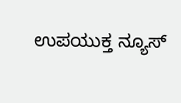ಉಪಯುಕ್ತ ನ್ಯೂಸ್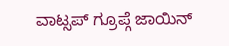ವಾಟ್ಸಪ್ ಗ್ರೂಪ್ಗೆ ಜಾಯಿನ್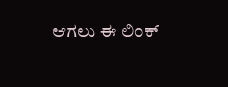ಆಗಲು ಈ ಲಿಂಕ್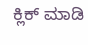ಕ್ಲಿಕ್ ಮಾಡಿ